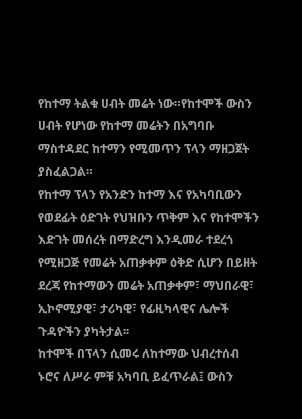የከተማ ትልቁ ሀብት መሬት ነው።የከተሞች ውስን ሀብት የሆነው የከተማ መሬትን በአግባቡ ማስተዳደር ከተማን የሚመጥን ፕላን ማዘጋጀት ያስፈልጋል።
የከተማ ፕላን የአንድን ከተማ እና የአካባቢውን የወደፊት ዕድገት የህዝቡን ጥቅም እና የከተሞችን እድገት መሰረት በማድረግ እንዲመራ ተደረጎ የሚዘጋጅ የመሬት አጠቃቀም ዕቅድ ሲሆን በይዘት ደረጃ የከተማውን መሬት አጠቃቀም፣ ማህበራዊ፣ ኢኮኖሚያዊ፣ ታሪካዊ፣ የፊዚካላዊና ሌሎች ጉዳዮችን ያካትታል፡፡
ከተሞች በፕላን ሲመሩ ለከተማው ህብረተሰብ ኑሮና ለሥራ ምቹ አካባቢ ይፈጥራል፤ ውስን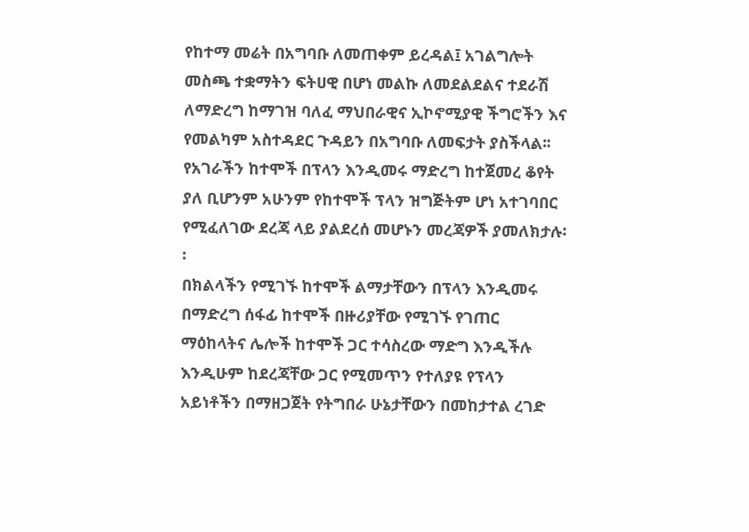የከተማ መሬት በአግባቡ ለመጠቀም ይረዳል፤ አገልግሎት መስጫ ተቋማትን ፍትሀዊ በሆነ መልኩ ለመደልደልና ተደራሽ ለማድረግ ከማገዝ ባለፈ ማህበራዊና ኢኮኖሚያዊ ችግሮችን እና የመልካም አስተዳደር ጉዳይን በአግባቡ ለመፍታት ያስችላል፡፡
የአገራችን ከተሞች በፕላን እንዲመሩ ማድረግ ከተጀመረ ቆየት ያለ ቢሆንም አሁንም የከተሞች ፕላን ዝግጅትም ሆነ አተገባበር የሚፈለገው ደረጃ ላይ ያልደረሰ መሆኑን መረጃዎች ያመለክታሉ፡፡
በክልላችን የሚገኙ ከተሞች ልማታቸውን በፕላን እንዲመሩ በማድረግ ሰፋፊ ከተሞች በዙሪያቸው የሚገኙ የገጠር ማዕከላትና ሌሎች ከተሞች ጋር ተሳስረው ማድግ እንዲችሉ እንዲሁም ከደረጃቸው ጋር የሚመጥን የተለያዩ የፕላን አይነቶችን በማዘጋጀት የትግበራ ሁኔታቸውን በመከታተል ረገድ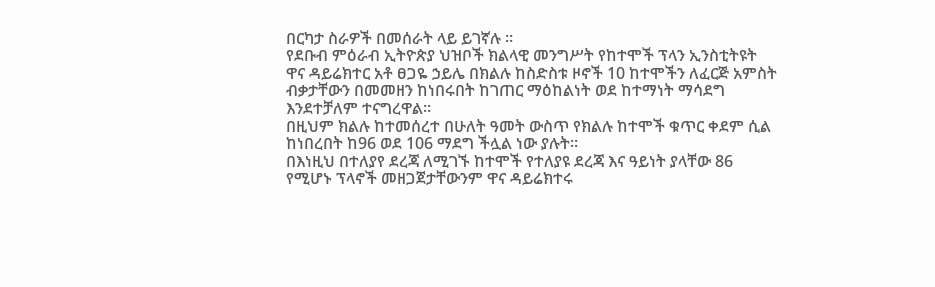በርካታ ስራዎች በመሰራት ላይ ይገኛሉ ።
የደቡብ ምዕራብ ኢትዮጵያ ህዝቦች ክልላዊ መንግሥት የከተሞች ፕላን ኢንስቲትዩት ዋና ዳይሬክተር አቶ ፀጋዬ ኃይሌ በክልሉ ከስድስቱ ዞኖች 10 ከተሞችን ለፈርጅ አምስት ብቃታቸውን በመመዘን ከነበሩበት ከገጠር ማዕከልነት ወደ ከተማነት ማሳደግ እንደተቻለም ተናግረዋል።
በዚህም ክልሉ ከተመሰረተ በሁለት ዓመት ውስጥ የክልሉ ከተሞች ቁጥር ቀደም ሲል ከነበረበት ከ96 ወደ 106 ማደግ ችሏል ነው ያሉት።
በእነዚህ በተለያየ ደረጃ ለሚገኙ ከተሞች የተለያዩ ደረጃ እና ዓይነት ያላቸው 86 የሚሆኑ ፕላኖች መዘጋጀታቸውንም ዋና ዳይሬክተሩ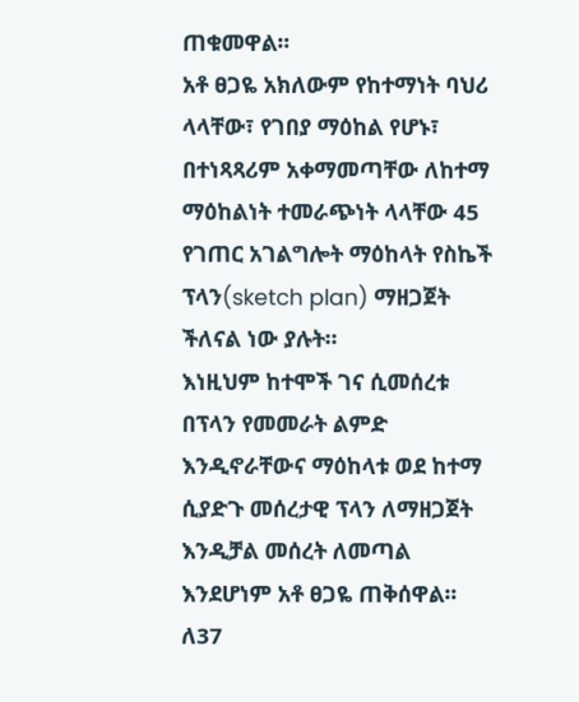ጠቁመዋል።
አቶ ፀጋዬ አክለውም የከተማነት ባህሪ ላላቸው፣ የገበያ ማዕከል የሆኑ፣ በተነጻጻሪም አቀማመጣቸው ለከተማ ማዕከልነት ተመራጭነት ላላቸው 45 የገጠር አገልግሎት ማዕከላት የስኬች ፕላን(sketch plan) ማዘጋጀት ችለናል ነው ያሉት።
እነዚህም ከተሞች ገና ሲመሰረቱ በፕላን የመመራት ልምድ እንዲኖራቸውና ማዕከላቱ ወደ ከተማ ሲያድጉ መሰረታዊ ፕላን ለማዘጋጀት እንዲቻል መሰረት ለመጣል እንደሆነም አቶ ፀጋዬ ጠቅሰዋል።
ለ37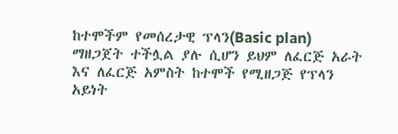ከተሞችም የመሰረታዊ ፕላን(Basic plan) ማዘጋጀት ተችሏል ያሉ ሲሆን ይህም ለፈርጅ አራት እና ለፈርጅ አምስት ከተሞች የሚዘጋጅ የፕላን አይነት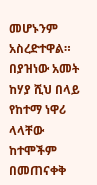መሆኑንም አስረድተዋል።
በያዝነው አመት ከሃያ ሺህ በላይ የከተማ ነዋሪ ላላቸው ከተሞችም በመጠናቀቅ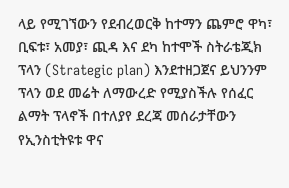ላይ የሚገኘውን የደብረወርቅ ከተማን ጨምሮ ዋካ፣ ቢፍቱ፣ አመያ፣ ጪዳ እና ደካ ከተሞች ስትራቴጂክ ፕላን (Strategic plan) እንደተዘጋጀና ይህንንም ፕላን ወደ መሬት ለማውረድ የሚያስችሉ የሰፈር ልማት ፕላኖች በተለያየ ደረጃ መሰራታቸውን የኢንስቲትዩቱ ዋና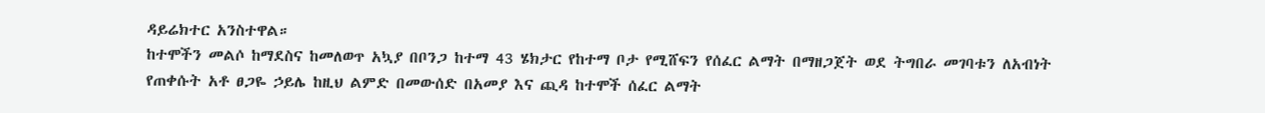ዳይሬክተር አንስተዋል።
ከተሞችን መልሶ ከማደስና ከመለወጥ አኳያ በቦንጋ ከተማ 43 ሄክታር የከተማ ቦታ የሚሸፍን የሰፈር ልማት በማዘጋጀት ወደ ትግበራ መገባቱን ለአብነት የጠቀሱት አቶ ፀጋዬ ኃይሌ ከዚህ ልምድ በመውሰድ በአመያ እና ጪዳ ከተሞች ሰፈር ልማት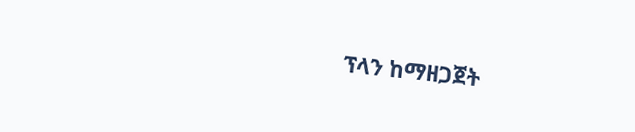ፕላን ከማዘጋጀት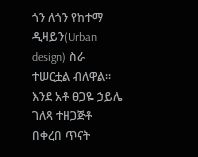ጎን ለጎን የከተማ ዲዛይን(Urban design) ስራ ተሠርቷል ብለዋል።
እንደ አቶ ፀጋዬ ኃይሌ ገለጻ ተዘጋጅቶ በቀረበ ጥናት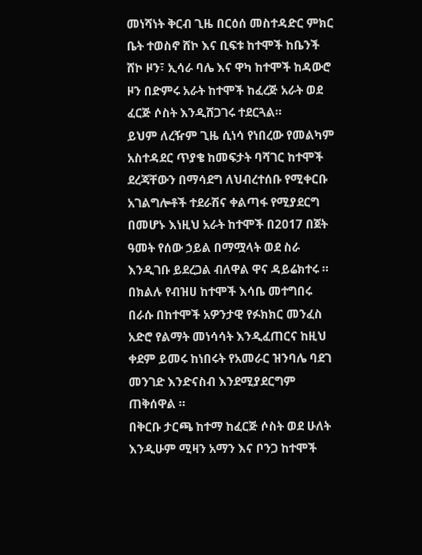መነሻነት ቅርብ ጊዜ በርዕሰ መስተዳድር ምክር ቤት ተወስኖ ሸኮ እና ቢፍቱ ከተሞች ከቤንች ሸኮ ዞን፣ ኢሳራ ባሌ እና ዋካ ከተሞች ከዳውሮ ዞን በድምሩ አራት ከተሞች ከፈረጅ አራት ወደ ፈርጅ ሶስት እንዲሸጋገሩ ተደርጓል።
ይህም ለረዥም ጊዜ ሲነሳ የነበረው የመልካም አስተዳደር ጥያቄ ከመፍታት ባሻገር ከተሞች ደረጃቸውን በማሳደግ ለህብረተሰቡ የሚቀርቡ አገልግሎቶች ተደራሽና ቀልጣፋ የሚያደርግ በመሆኑ እነዚህ አራት ከተሞች በ2017 በጀት ዓመት የሰው ኃይል በማሟላት ወደ ስራ እንዲገቡ ይደረጋል ብለዋል ዋና ዳይሬክተሩ ።
በክልሉ የብዝሀ ከተሞች እሳቤ መተግበሩ በራሱ በከተሞች አዎንታዊ የፉክክር መንፈስ አድሮ የልማት መነሳሳት እንዲፈጠርና ከዚህ ቀደም ይመሩ ከነበሩት የአመራር ዝንባሌ ባደገ መንገድ እንድናስብ እንደሚያደርግም ጠቅሰዋል ።
በቅርቡ ታርጫ ከተማ ከፈርጅ ሶስት ወደ ሁለት እንዲሁም ሚዛን አማን እና ቦንጋ ከተሞች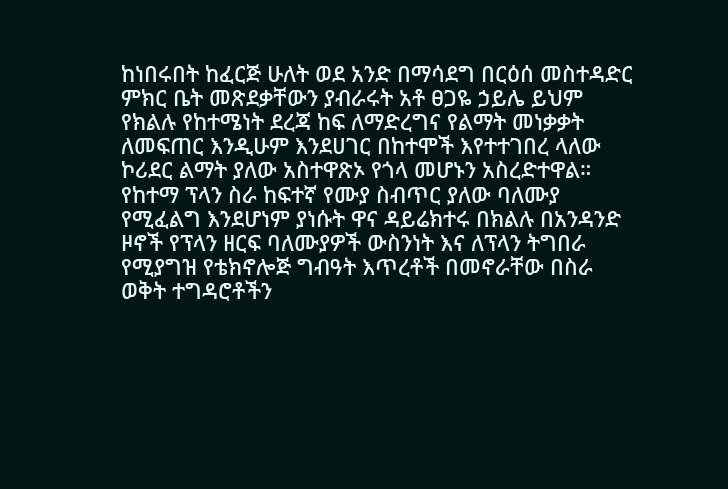ከነበሩበት ከፈርጅ ሁለት ወደ አንድ በማሳደግ በርዕሰ መስተዳድር ምክር ቤት መጽደቃቸውን ያብራሩት አቶ ፀጋዬ ኃይሌ ይህም የክልሉ የከተሜነት ደረጃ ከፍ ለማድረግና የልማት መነቃቃት ለመፍጠር እንዲሁም እንደሀገር በከተሞች እየተተገበረ ላለው ኮሪደር ልማት ያለው አስተዋጽኦ የጎላ መሆኑን አስረድተዋል።
የከተማ ፕላን ስራ ከፍተኛ የሙያ ስብጥር ያለው ባለሙያ የሚፈልግ እንደሆነም ያነሱት ዋና ዳይሬክተሩ በክልሉ በአንዳንድ ዞኖች የፕላን ዘርፍ ባለሙያዎች ውስንነት እና ለፕላን ትግበራ የሚያግዝ የቴክኖሎጅ ግብዓት እጥረቶች በመኖራቸው በስራ ወቅት ተግዳሮቶችን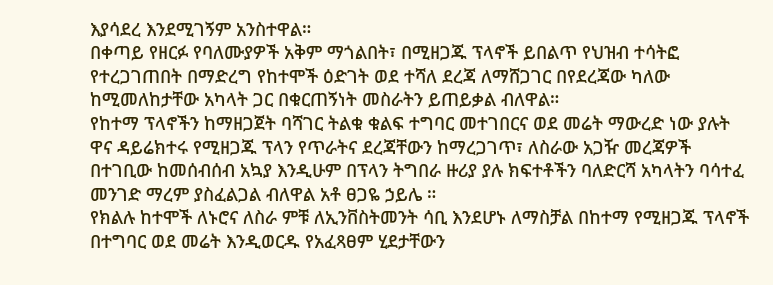እያሳደረ እንደሚገኝም አንስተዋል።
በቀጣይ የዘርፉ የባለሙያዎች አቅም ማጎልበት፣ በሚዘጋጁ ፕላኖች ይበልጥ የህዝብ ተሳትፎ የተረጋገጠበት በማድረግ የከተሞች ዕድገት ወደ ተሻለ ደረጃ ለማሸጋገር በየደረጃው ካለው ከሚመለከታቸው አካላት ጋር በቁርጠኝነት መስራትን ይጠይቃል ብለዋል።
የከተማ ፕላኖችን ከማዘጋጀት ባሻገር ትልቁ ቁልፍ ተግባር መተገበርና ወደ መሬት ማውረድ ነው ያሉት ዋና ዳይሬክተሩ የሚዘጋጁ ፕላን የጥራትና ደረጃቸውን ከማረጋገጥ፣ ለስራው አጋዥ መረጃዎች በተገቢው ከመሰብሰብ አኳያ እንዲሁም በፕላን ትግበራ ዙሪያ ያሉ ክፍተቶችን ባለድርሻ አካላትን ባሳተፈ መንገድ ማረም ያስፈልጋል ብለዋል አቶ ፀጋዬ ኃይሌ ።
የክልሉ ከተሞች ለኑሮና ለስራ ምቹ ለኢንቨስትመንት ሳቢ እንደሆኑ ለማስቻል በከተማ የሚዘጋጁ ፕላኖች በተግባር ወደ መሬት እንዲወርዱ የአፈጻፀም ሂደታቸውን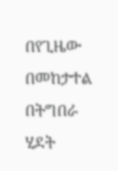በየጊዜው በመከታተል በትግበራ ሂደት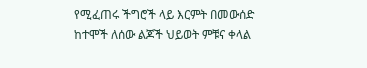የሚፈጠሩ ችግሮች ላይ እርምት በመውሰድ ከተሞች ለሰው ልጆች ህይወት ምቹና ቀላል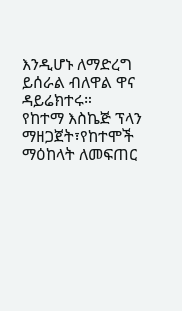እንዲሆኑ ለማድረግ ይሰራል ብለዋል ዋና ዳይሬክተሩ።
የከተማ እስኬጅ ፕላን ማዘጋጀት፣የከተሞች ማዕከላት ለመፍጠር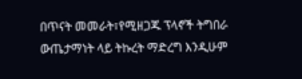በጥናት መመራት፣የሚዘጋጁ ፕላኖች ትግበራ ውጤታማነት ላይ ትኩረት ማድረግ እንዲሁም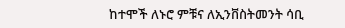ከተሞች ለኑሮ ምቹና ለኢንቨስትመንት ሳቢ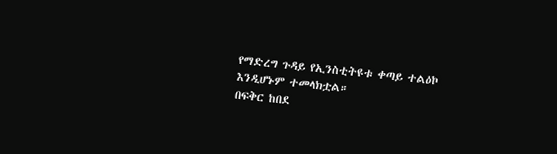የማድረግ ጉዳይ የኢንስቲትዩቱ ቀጣይ ተልዕኮ እንዲሆኑም ተመላክቷል።
በፍቅር ከበደ